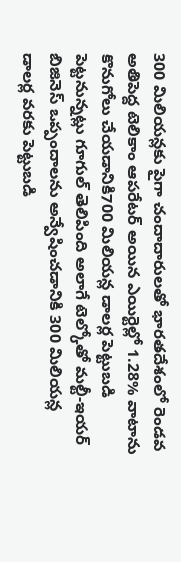300 మిలియన్లకు పైగా చందాదారులతో భారతదేశంలో రెండవ అతిపెద్ద టెలికాం ఆపరేటర్ అయిన ఎయిర్టెల్లో 1.28% వాటాను కొనుగోలు చేయడానికి700 మిలియన్ల డాలర్ల పెట్టుబడి పెట్టనున్నట్లు గూగుల్ తెలిపింది అలాగే టెల్కోతో మల్టీ-ఇయర్ బిజినెస్ ఒప్పందాలను అన్వేషించడానికి 300 మిలియన్ల డాలర్ల వరకు పెట్టుబడి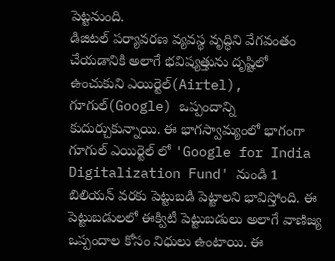పెట్టనుంది.
డిజిటల్ పర్యావరణ వ్యవస్థ వృద్ధిని వేగవంతం చేయడానికి అలాగే భవిష్యత్తును దృష్టిలో ఉంచుకుని ఎయిర్టెల్(Airtel), గూగుల్(Google) ఒప్పందాన్ని కుదుర్చుకున్నాయి. ఈ భాగస్వామ్యంలో భాగంగా గూగుల్ ఎయిర్టెల్ లో 'Google for India Digitalization Fund' నుండి 1 బిలియన్ వరకు పెట్టుబడి పెట్టాలని భావిస్తోంది. ఈ పెట్టుబడులలో ఈక్విటీ పెట్టుబడులు అలాగే వాణిజ్య ఒప్పందాల కోసం నిధులు ఉంటాయి. ఈ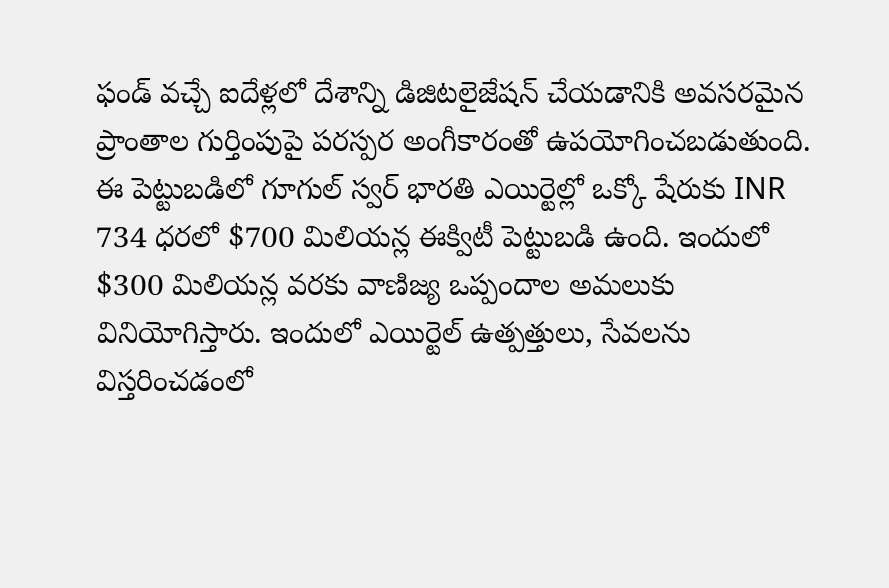ఫండ్ వచ్చే ఐదేళ్లలో దేశాన్ని డిజిటలైజేషన్ చేయడానికి అవసరమైన ప్రాంతాల గుర్తింపుపై పరస్పర అంగీకారంతో ఉపయోగించబడుతుంది.
ఈ పెట్టుబడిలో గూగుల్ స్వర్ భారతి ఎయిర్టెల్లో ఒక్కో షేరుకు INR 734 ధరలో $700 మిలియన్ల ఈక్విటీ పెట్టుబడి ఉంది. ఇందులో $300 మిలియన్ల వరకు వాణిజ్య ఒప్పందాల అమలుకు వినియోగిస్తారు. ఇందులో ఎయిర్టెల్ ఉత్పత్తులు, సేవలను విస్తరించడంలో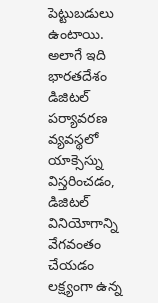పెట్టుబడులు ఉంటాయి. అలాగే ఇది భారతదేశం డిజిటల్ పర్యావరణ వ్యవస్థలో యాక్సెస్ను విస్తరించడం, డిజిటల్ వినియోగాన్ని వేగవంతం చేయడం లక్ష్యంగా ఉన్న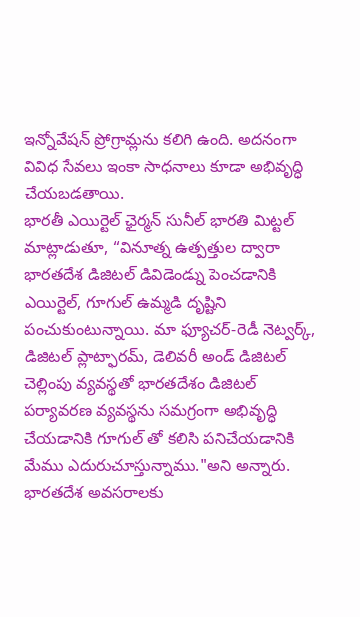ఇన్నోవేషన్ ప్రోగ్రామ్లను కలిగి ఉంది. అదనంగా వివిధ సేవలు ఇంకా సాధనాలు కూడా అభివృద్ధి చేయబడతాయి.
భారతీ ఎయిర్టెల్ ఛైర్మన్ సునీల్ భారతి మిట్టల్ మాట్లాడుతూ, “వినూత్న ఉత్పత్తుల ద్వారా భారతదేశ డిజిటల్ డివిడెండ్ను పెంచడానికి ఎయిర్టెల్, గూగుల్ ఉమ్మడి దృష్టిని పంచుకుంటున్నాయి. మా ఫ్యూచర్-రెడీ నెట్వర్క్, డిజిటల్ ప్లాట్ఫారమ్, డెలివరీ అండ్ డిజిటల్ చెల్లింపు వ్యవస్థతో భారతదేశం డిజిటల్ పర్యావరణ వ్యవస్థను సమగ్రంగా అభివృద్ధి చేయడానికి గూగుల్ తో కలిసి పనిచేయడానికి మేము ఎదురుచూస్తున్నాము."అని అన్నారు.
భారతదేశ అవసరాలకు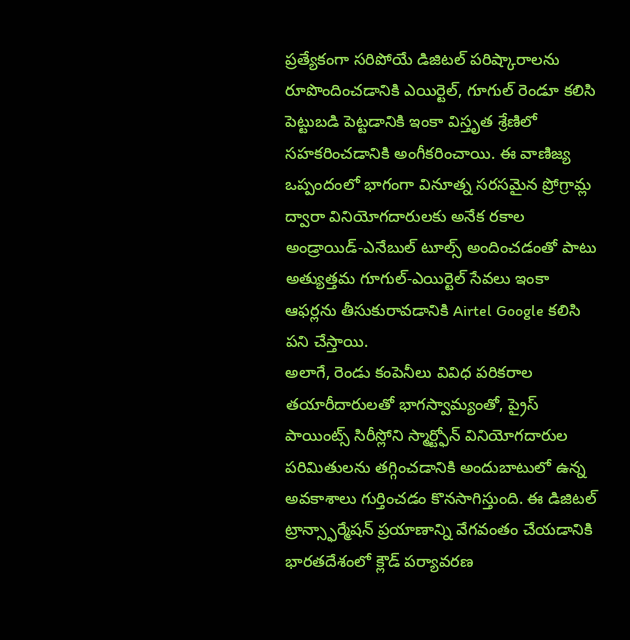ప్రత్యేకంగా సరిపోయే డిజిటల్ పరిష్కారాలను రూపొందించడానికి ఎయిర్టెల్, గూగుల్ రెండూ కలిసి పెట్టుబడి పెట్టడానికి ఇంకా విస్తృత శ్రేణిలో సహకరించడానికి అంగీకరించాయి. ఈ వాణిజ్య ఒప్పందంలో భాగంగా వినూత్న సరసమైన ప్రోగ్రామ్ల ద్వారా వినియోగదారులకు అనేక రకాల అండ్రాయిడ్-ఎనేబుల్ టూల్స్ అందించడంతో పాటు అత్యుత్తమ గూగుల్-ఎయిర్టెల్ సేవలు ఇంకా ఆఫర్లను తీసుకురావడానికి Airtel Google కలిసి పని చేస్తాయి.
అలాగే, రెండు కంపెనీలు వివిధ పరికరాల తయారీదారులతో భాగస్వామ్యంతో, ప్రైస్ పాయింట్స్ సిరీస్లోని స్మార్ట్ఫోన్ వినియోగదారుల పరిమితులను తగ్గించడానికి అందుబాటులో ఉన్న అవకాశాలు గుర్తించడం కొనసాగిస్తుంది. ఈ డిజిటల్ ట్రాన్స్ఫార్మేషన్ ప్రయాణాన్ని వేగవంతం చేయడానికి భారతదేశంలో క్లౌడ్ పర్యావరణ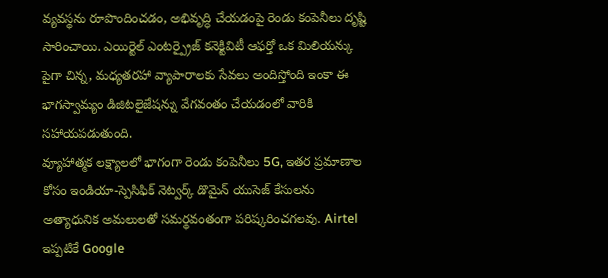వ్యవస్థను రూపొందించడం, అభివృద్ధి చేయడంపై రెండు కంపెనీలు దృష్టి సారించాయి. ఎయిర్టెల్ ఎంటర్ప్రైజ్ కనెక్టివిటీ ఆఫర్తో ఒక మిలియన్కు పైగా చిన్న, మధ్యతరహా వ్యాపారాలకు సేవలు అందిస్తోంది ఇంకా ఈ భాగస్వామ్యం డిజిటలైజేషన్ను వేగవంతం చేయడంలో వారికి సహాయపడుతుంది.
వ్యూహాత్మక లక్ష్యాలలో భాగంగా రెండు కంపెనీలు 5G, ఇతర ప్రమాణాల కోసం ఇండియా-స్పెసిఫిక్ నెట్వర్క్ డొమైన్ యుసెజ్ కేసులను అత్యాధునిక అమలులతో సమర్థవంతంగా పరిష్కరించగలవు. Airtel ఇప్పటికే Google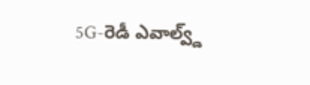5G-రెడీ ఎవాల్వ్డ్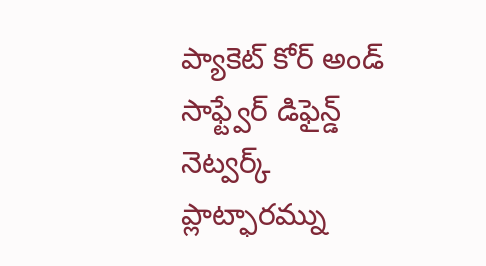ప్యాకెట్ కోర్ అండ్ సాఫ్ట్వేర్ డిఫైన్డ్ నెట్వర్క్ ప్లాట్ఫారమ్ను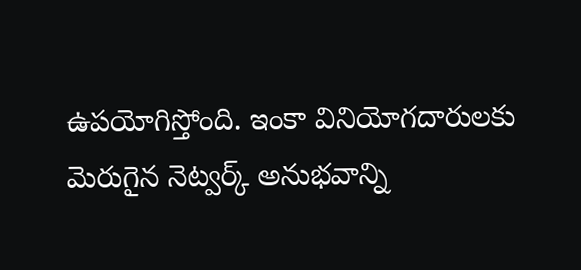ఉపయోగిస్తోంది. ఇంకా వినియోగదారులకు మెరుగైన నెట్వర్క్ అనుభవాన్ని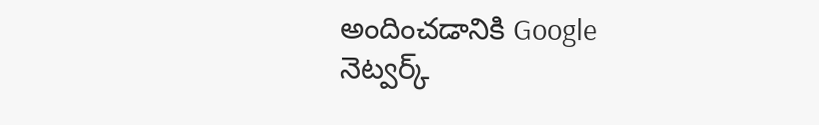అందించడానికి Google నెట్వర్క్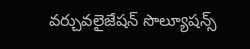వర్చువలైజేషన్ సొల్యూషన్స్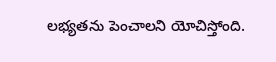లభ్యతను పెంచాలని యోచిస్తోంది.